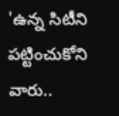'ఉన్న సిటీని పట్టించుకోని వారు..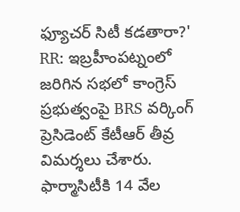ఫ్యూచర్ సిటీ కడతారా?'
RR: ఇబ్రహీంపట్నంలో జరిగిన సభలో కాంగ్రెస్ ప్రభుత్వంపై BRS వర్కింగ్ ప్రెసిడెంట్ కేటీఆర్ తీవ్ర విమర్శలు చేశారు. ఫార్మాసిటీకి 14 వేల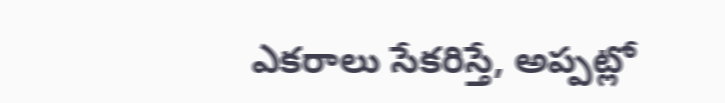ఎకరాలు సేకరిస్తే, అప్పట్లో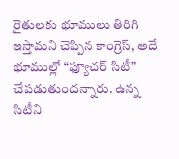రైతులకు భూములు తిరిగి ఇస్తామని చెప్పిన కాంగ్రెస్, అదే భూముల్లో “ఫ్యూచర్ సిటీ” చేపడుతుందన్నారు. ఉన్న సిటీని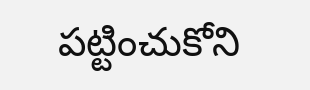పట్టించుకోని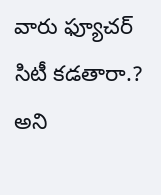వారు ఫ్యూచర్ సిటీ కడతారా.? అని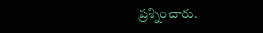ప్రశ్నించారు.